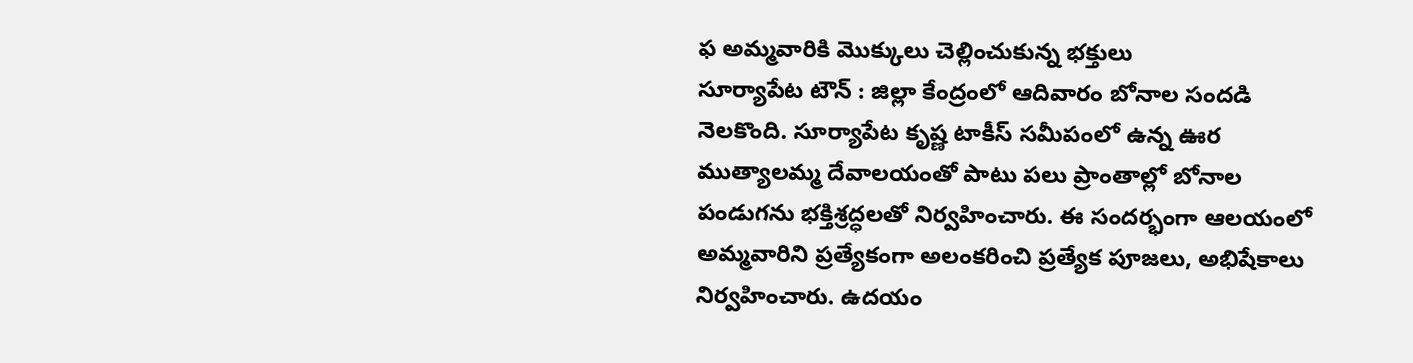ఫ అమ్మవారికి మొక్కులు చెల్లించుకున్న భక్తులు
సూర్యాపేట టౌన్ : జిల్లా కేంద్రంలో ఆదివారం బోనాల సందడి నెలకొంది. సూర్యాపేట కృష్ణ టాకీస్ సమీపంలో ఉన్న ఊర ముత్యాలమ్మ దేవాలయంతో పాటు పలు ప్రాంతాల్లో బోనాల పండుగను భక్తిశ్రద్ధలతో నిర్వహించారు. ఈ సందర్భంగా ఆలయంలో అమ్మవారిని ప్రత్యేకంగా అలంకరించి ప్రత్యేక పూజలు, అభిషేకాలు నిర్వహించారు. ఉదయం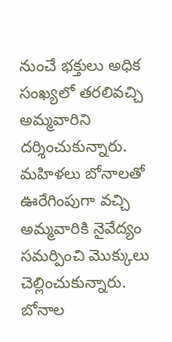నుంచే భక్తులు అధిక సంఖ్యలో తరలివచ్చి అమ్మవారిని దర్శించుకున్నారు. మహిళలు బోనాలతో ఊరేగింపుగా వచ్చి అమ్మవారికి నైవేద్యం సమర్పించి మొక్కులు చెల్లించుకున్నారు. బోనాల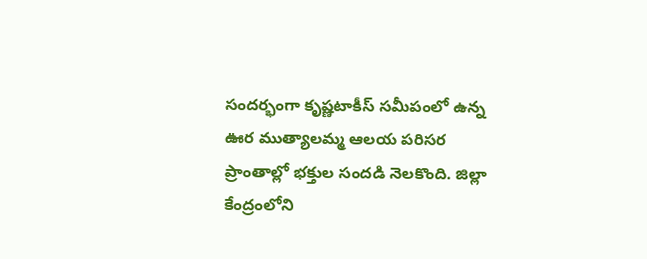సందర్భంగా కృష్ణటాకీస్ సమీపంలో ఉన్న ఊర ముత్యాలమ్మ ఆలయ పరిసర ప్రాంతాల్లో భక్తుల సందడి నెలకొంది. జిల్లా కేంద్రంలోని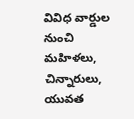వివిధ వార్డుల నుంచి మహిళలు, చిన్నారులు, యువత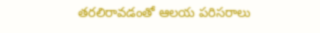తరలిరావడంతో ఆలయ పరిసరాలు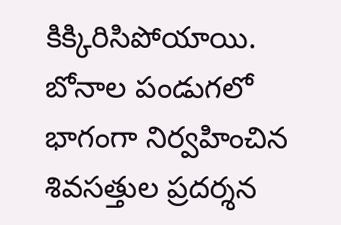కిక్కిరిసిపోయాయి. బోనాల పండుగలో భాగంగా నిర్వహించిన శివసత్తుల ప్రదర్శన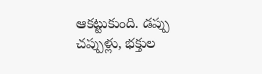ఆకట్టుకుంది. డప్పు చప్పుళ్లు, భక్తుల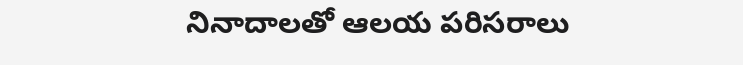నినాదాలతో ఆలయ పరిసరాలు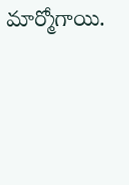మార్మోగాయి.